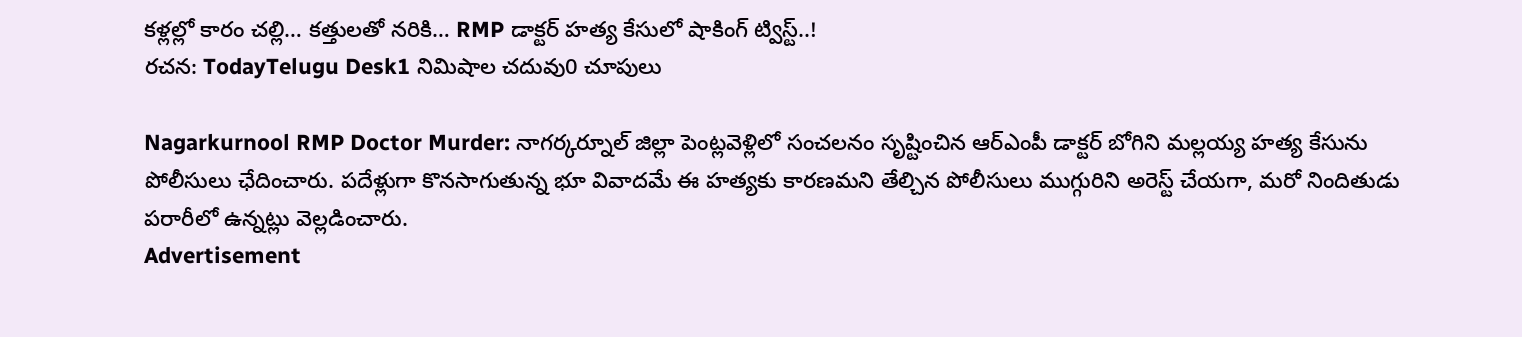కళ్లల్లో కారం చల్లి… కత్తులతో నరికి… RMP డాక్టర్ హత్య కేసులో షాకింగ్ ట్విస్ట్..!
రచన: TodayTelugu Desk1 నిమిషాల చదువు0 చూపులు

Nagarkurnool RMP Doctor Murder: నాగర్కర్నూల్ జిల్లా పెంట్లవెళ్లిలో సంచలనం సృష్టించిన ఆర్ఎంపీ డాక్టర్ బోగిని మల్లయ్య హత్య కేసును పోలీసులు ఛేదించారు. పదేళ్లుగా కొనసాగుతున్న భూ వివాదమే ఈ హత్యకు కారణమని తేల్చిన పోలీసులు ముగ్గురిని అరెస్ట్ చేయగా, మరో నిందితుడు పరారీలో ఉన్నట్లు వెల్లడించారు.
Advertisement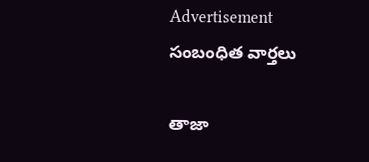Advertisement
సంబంధిత వార్తలు

తాజా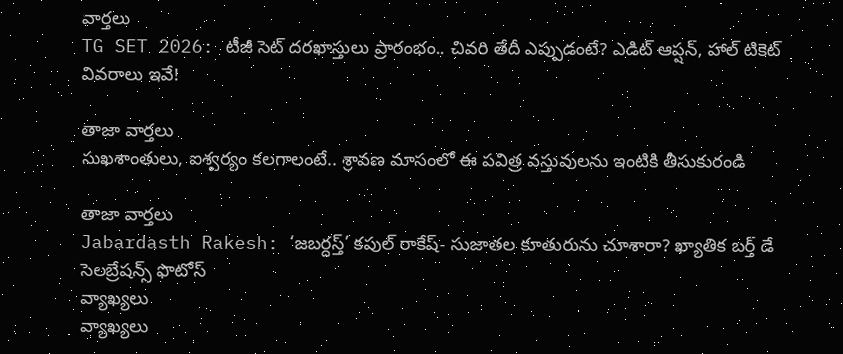వార్తలు
TG SET 2026: టీజీ సెట్ దరఖాస్తులు ప్రారంభం.. చివరి తేదీ ఎప్పుడంటే? ఎడిట్ ఆప్షన్, హాల్ టికెట్ వివరాలు ఇవే!

తాజా వార్తలు
సుఖశాంతులు, ఐశ్వర్యం కలగాలంటే.. శ్రావణ మాసంలో ఈ పవిత్ర వస్తువులను ఇంటికి తీసుకురండి

తాజా వార్తలు
Jabardasth Rakesh: ‘జబర్దస్త్’ కపుల్ రాకేష్- సుజాతల కూతురును చూశారా? ఖ్యాతిక బర్త్ డే సెలబ్రేషన్స్ ఫొటోస్
వ్యాఖ్యలు
వ్యాఖ్యలు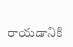రాయడానికి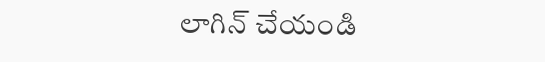లాగిన్ చేయండి